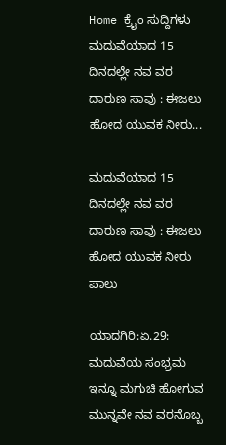Home ಕ್ರೈಂ ಸುದ್ದಿಗಳು ಮದುವೆಯಾದ 15 ದಿನದಲ್ಲೇ ನವ ವರ ದಾರುಣ ಸಾವು : ಈಜಲು ಹೋದ ಯುವಕ ನೀರು...

ಮದುವೆಯಾದ 15 ದಿನದಲ್ಲೇ ನವ ವರ ದಾರುಣ ಸಾವು : ಈಜಲು ಹೋದ ಯುವಕ ನೀರು ಪಾಲು

ಯಾದಗಿರಿ:ಏ.29: ಮದುವೆಯ ಸಂಭ್ರಮ ಇನ್ನೂ ಮಗುಚಿ ಹೋಗುವ ಮುನ್ನವೇ ನವ ವರನೊಬ್ಬ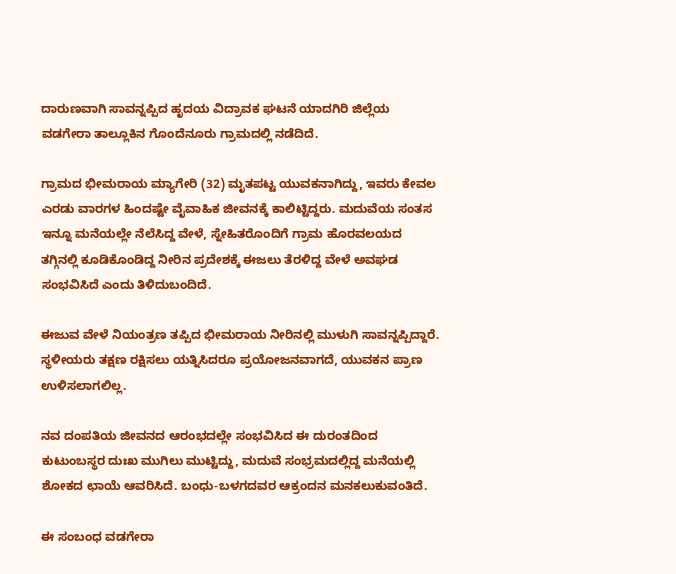ದಾರುಣವಾಗಿ ಸಾವನ್ನಪ್ಪಿದ ಹೃದಯ ವಿದ್ರಾವಕ ಘಟನೆ ಯಾದಗಿರಿ ಜಿಲ್ಲೆಯ ವಡಗೇರಾ ತಾಲ್ಲೂಕಿನ ಗೊಂದೆನೂರು ಗ್ರಾಮದಲ್ಲಿ ನಡೆದಿದೆ.

ಗ್ರಾಮದ ಭೀಮರಾಯ ಮ್ಯಾಗೇರಿ (32) ಮೃತಪಟ್ಟ ಯುವಕನಾಗಿದ್ದು, ಇವರು ಕೇವಲ ಎರಡು ವಾರಗಳ ಹಿಂದಷ್ಟೇ ವೈವಾಹಿಕ ಜೀವನಕ್ಕೆ ಕಾಲಿಟ್ಟಿದ್ದರು. ಮದುವೆಯ ಸಂತಸ ಇನ್ನೂ ಮನೆಯಲ್ಲೇ ನೆಲೆಸಿದ್ದ ವೇಳೆ, ಸ್ನೇಹಿತರೊಂದಿಗೆ ಗ್ರಾಮ ಹೊರವಲಯದ ತಗ್ಗಿನಲ್ಲಿ ಕೂಡಿಕೊಂಡಿದ್ದ ನೀರಿನ ಪ್ರದೇಶಕ್ಕೆ ಈಜಲು ತೆರಳಿದ್ದ ವೇಳೆ ಅವಘಡ ಸಂಭವಿಸಿದೆ ಎಂದು ತಿಳಿದುಬಂದಿದೆ.

ಈಜುವ ವೇಳೆ ನಿಯಂತ್ರಣ ತಪ್ಪಿದ ಭೀಮರಾಯ ನೀರಿನಲ್ಲಿ ಮುಳುಗಿ ಸಾವನ್ನಪ್ಪಿದ್ದಾರೆ. ಸ್ಥಳೀಯರು ತಕ್ಷಣ ರಕ್ಷಿಸಲು ಯತ್ನಿಸಿದರೂ ಪ್ರಯೋಜನವಾಗದೆ, ಯುವಕನ ಪ್ರಾಣ ಉಳಿಸಲಾಗಲಿಲ್ಲ.

ನವ ದಂಪತಿಯ ಜೀವನದ ಆರಂಭದಲ್ಲೇ ಸಂಭವಿಸಿದ ಈ ದುರಂತದಿಂದ ಕುಟುಂಬಸ್ಥರ ದುಃಖ ಮುಗಿಲು ಮುಟ್ಟಿದ್ದು, ಮದುವೆ ಸಂಭ್ರಮದಲ್ಲಿದ್ದ ಮನೆಯಲ್ಲಿ ಶೋಕದ ಛಾಯೆ ಆವರಿಸಿದೆ. ಬಂಧು-ಬಳಗದವರ ಆಕ್ರಂದನ ಮನಕಲುಕುವಂತಿದೆ.

ಈ ಸಂಬಂಧ ವಡಗೇರಾ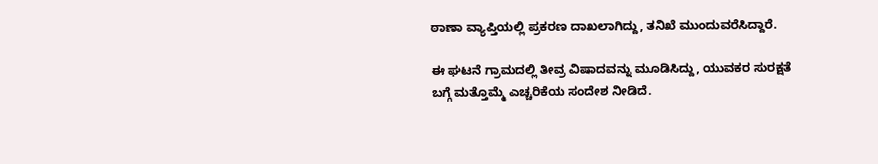ಠಾಣಾ ವ್ಯಾಪ್ತಿಯಲ್ಲಿ ಪ್ರಕರಣ ದಾಖಲಾಗಿದ್ದು, ತನಿಖೆ ಮುಂದುವರೆಸಿದ್ದಾರೆ.

ಈ ಘಟನೆ ಗ್ರಾಮದಲ್ಲಿ ತೀವ್ರ ವಿಷಾದವನ್ನು ಮೂಡಿಸಿದ್ದು, ಯುವಕರ ಸುರಕ್ಷತೆ ಬಗ್ಗೆ ಮತ್ತೊಮ್ಮೆ ಎಚ್ಚರಿಕೆಯ ಸಂದೇಶ ನೀಡಿದೆ.